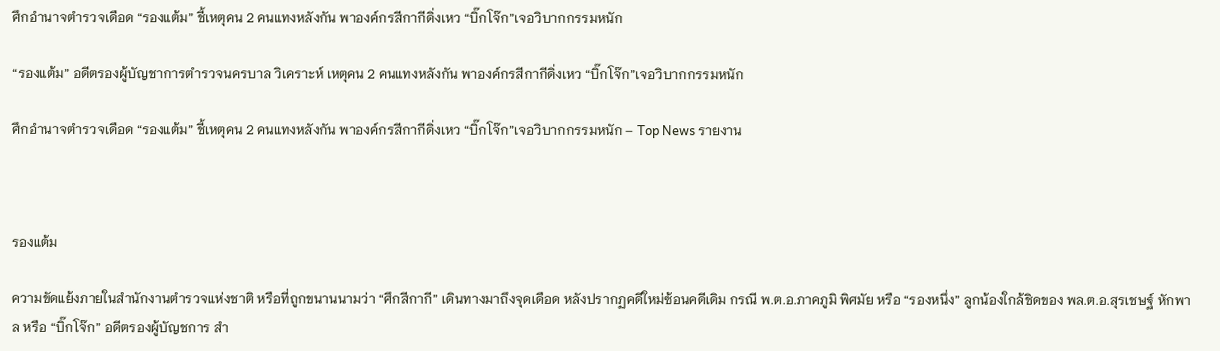ศึกอำนาจตำรวจเดือด “รองแต้ม” ชี้เหตุคน 2 คนแทงหลังกัน พาองค์กรสีกากีดิ่งเหว “บิ๊กโจ๊ก”เจอวิบากกรรมหนัก

“รองแต้ม” อดีตรองผู้บัญชาการตำรวจนครบาล วิเคราะห์ เหตุคน 2 คนแทงหลังกัน พาองค์กรสีกากีดิ่งเหว “บิ๊กโจ๊ก”เจอวิบากกรรมหนัก

ศึกอำนาจตำรวจเดือด “รองแต้ม” ชี้เหตุคน 2 คนแทงหลังกัน พาองค์กรสีกากีดิ่งเหว “บิ๊กโจ๊ก”เจอวิบากกรรมหนัก – Top News รายงาน



รองแต้ม

ความขัดแย้งภายในสำนักงานตำรวจแห่งชาติ หรือที่ถูกขนานนามว่า “ศึกสีกากี” เดินทางมาถึงจุดเดือด หลังปรากฏคดีใหม่ซ้อนคดีเดิม กรณี พ.ต.อ.ภาคภูมิ พิศมัย หรือ “รองหนึ่ง” ลูกน้องใกล้ชิดของ พล.ต.อ.สุรเชษฐ์ หักพาล หรือ “บิ๊กโจ๊ก” อดีตรองผู้บัญชการ สำ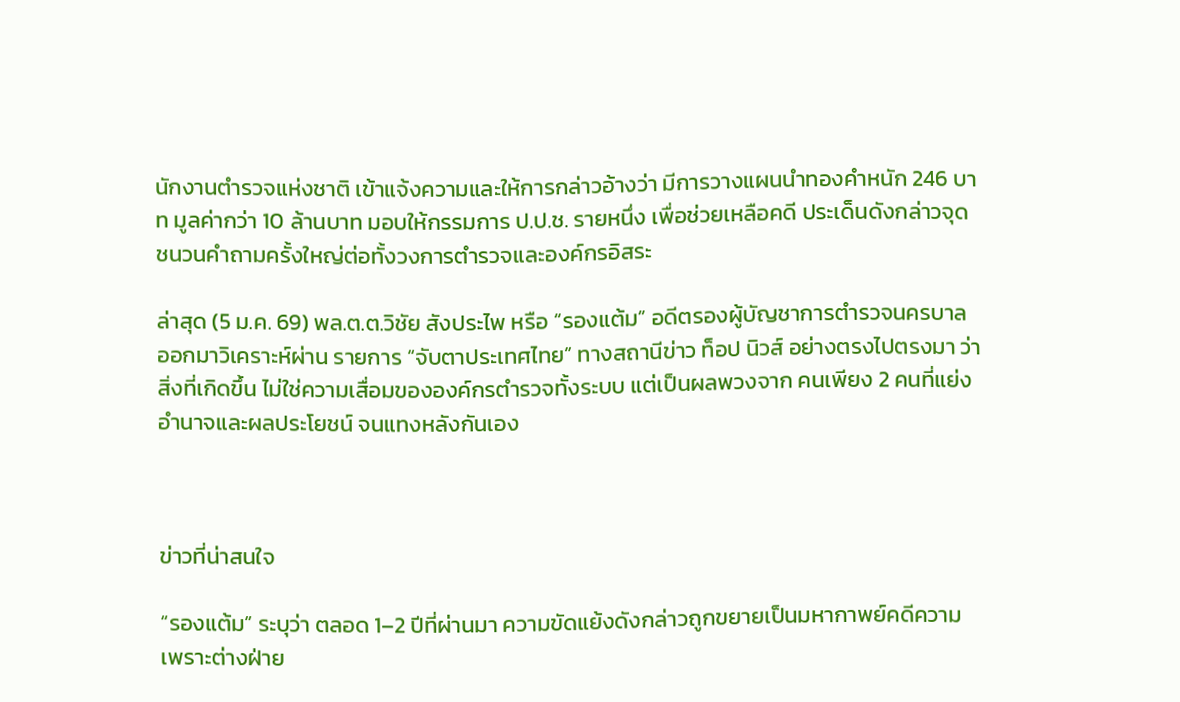นักงานตำรวจแห่งชาติ เข้าแจ้งความและให้การกล่าวอ้างว่า มีการวางแผนนำทองคำหนัก 246 บาท มูลค่ากว่า 10 ล้านบาท มอบให้กรรมการ ป.ป.ช. รายหนึ่ง เพื่อช่วยเหลือคดี ประเด็นดังกล่าวจุดชนวนคำถามครั้งใหญ่ต่อทั้งวงการตำรวจและองค์กรอิสระ

ล่าสุด (5 ม.ค. 69) พล.ต.ต.วิชัย สังประไพ หรือ “รองแต้ม” อดีตรองผู้บัญชาการตำรวจนครบาล ออกมาวิเคราะห์ผ่าน รายการ “จับตาประเทศไทย” ทางสถานีข่าว ท็อป นิวส์ อย่างตรงไปตรงมา ว่า สิ่งที่เกิดขึ้น ไม่ใช่ความเสื่อมขององค์กรตำรวจทั้งระบบ แต่เป็นผลพวงจาก คนเพียง 2 คนที่แย่งอำนาจและผลประโยชน์ จนแทงหลังกันเอง



ข่าวที่น่าสนใจ

“รองแต้ม” ระบุว่า ตลอด 1–2 ปีที่ผ่านมา ความขัดแย้งดังกล่าวถูกขยายเป็นมหากาพย์คดีความ เพราะต่างฝ่าย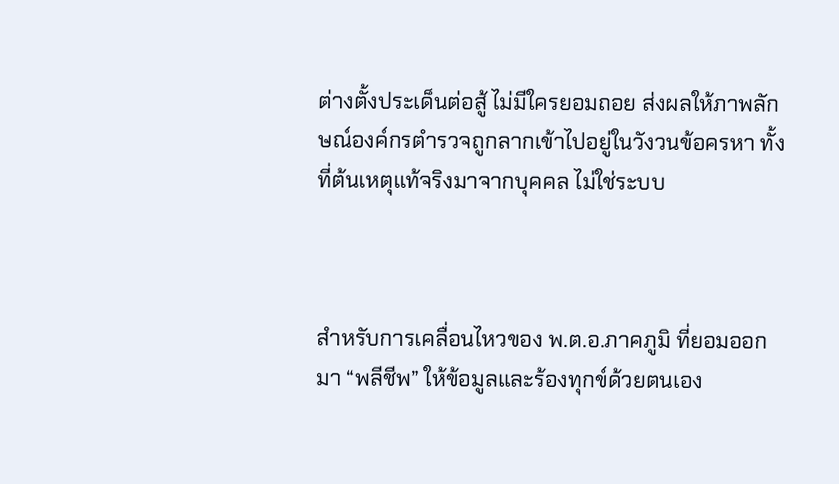ต่างตั้งประเด็นต่อสู้ ไม่มีใครยอมถอย ส่งผลให้ภาพลักษณ์องค์กรตำรวจถูกลากเข้าไปอยู่ในวังวนข้อครหา ทั้งที่ต้นเหตุแท้จริงมาจากบุคคล ไม่ใช่ระบบ



สำหรับการเคลื่อนไหวของ พ.ต.อ.ภาคภูมิ ที่ยอมออกมา “พลีชีพ” ให้ข้อมูลและร้องทุกข์ด้วยตนเอง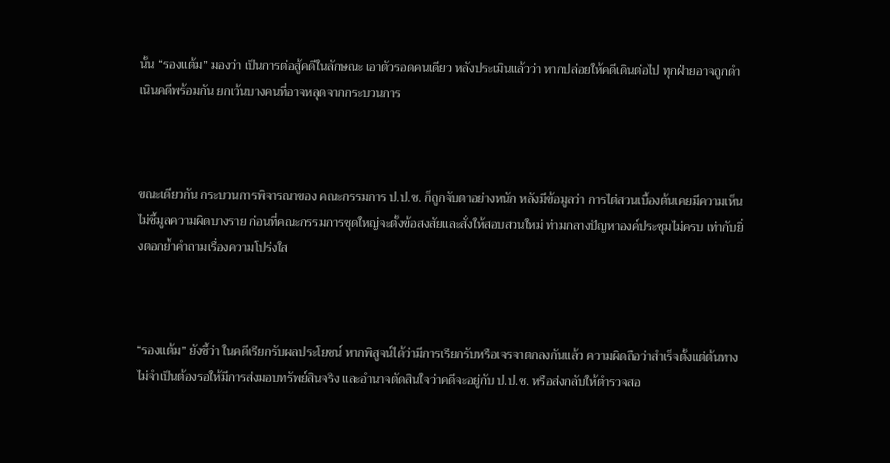นั้น “รองแต้ม” มองว่า เป็นการต่อสู้คดีในลักษณะ เอาตัวรอดคนเดียว หลังประเมินแล้วว่า หากปล่อยให้คดีเดินต่อไป ทุกฝ่ายอาจถูกดำเนินคดีพร้อมกัน ยกเว้นบางคนที่อาจหลุดจากกระบวนการ



ขณะเดียวกัน กระบวนการพิจารณาของ คณะกรรมการ ป.ป.ช. ก็ถูกจับตาอย่างหนัก หลังมีข้อมูลว่า การไต่สวนเบื้องต้นเคยมีความเห็นไม่ชี้มูลความผิดบางราย ก่อนที่คณะกรรมการชุดใหญ่จะตั้งข้อสงสัยและสั่งให้สอบสวนใหม่ ท่ามกลางปัญหาองค์ประชุมไม่ครบ เท่ากับยิ่งตอกย้ำคำถามเรื่องความโปร่งใส



“รองแต้ม” ยังชี้ว่า ในคดีเรียกรับผลประโยชน์ หากพิสูจน์ได้ว่ามีการเรียกรับหรือเจรจาตกลงกันแล้ว ความผิดถือว่าสำเร็จตั้งแต่ต้นทาง ไม่จำเป็นต้องรอให้มีการส่งมอบทรัพย์สินจริง และอำนาจตัดสินใจว่าคดีจะอยู่กับ ป.ป.ช. หรือส่งกลับให้ตำรวจสอ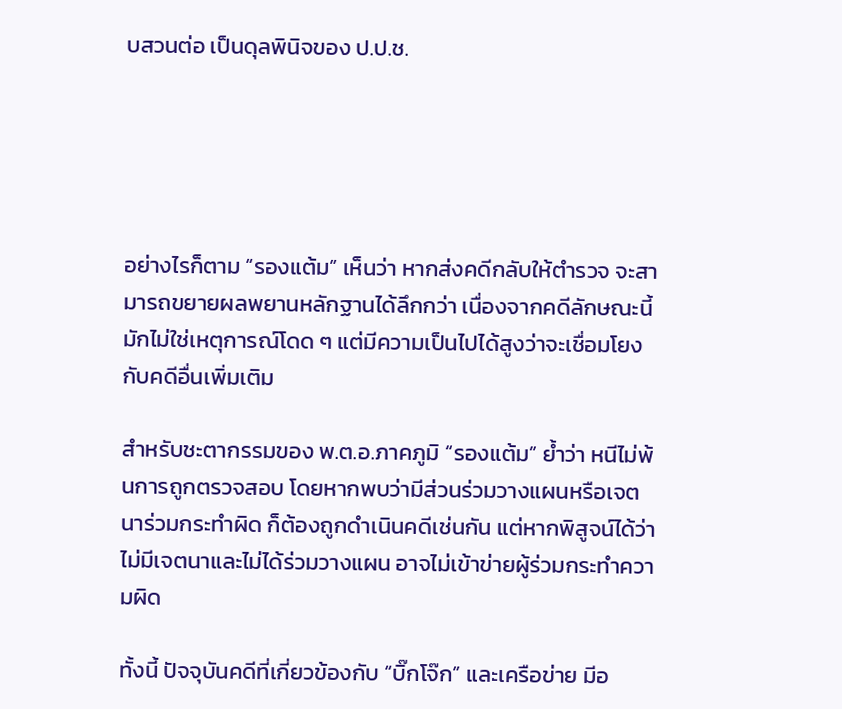บสวนต่อ เป็นดุลพินิจของ ป.ป.ช.





อย่างไรก็ตาม “รองแต้ม” เห็นว่า หากส่งคดีกลับให้ตำรวจ จะสามารถขยายผลพยานหลักฐานได้ลึกกว่า เนื่องจากคดีลักษณะนี้มักไม่ใช่เหตุการณ์โดด ๆ แต่มีความเป็นไปได้สูงว่าจะเชื่อมโยงกับคดีอื่นเพิ่มเติม

สำหรับชะตากรรมของ พ.ต.อ.ภาคภูมิ “รองแต้ม” ย้ำว่า หนีไม่พ้นการถูกตรวจสอบ โดยหากพบว่ามีส่วนร่วมวางแผนหรือเจตนาร่วมกระทำผิด ก็ต้องถูกดำเนินคดีเช่นกัน แต่หากพิสูจน์ได้ว่าไม่มีเจตนาและไม่ได้ร่วมวางแผน อาจไม่เข้าข่ายผู้ร่วมกระทำความผิด

ทั้งนี้ ปัจจุบันคดีที่เกี่ยวข้องกับ “บิ๊กโจ๊ก” และเครือข่าย มีอ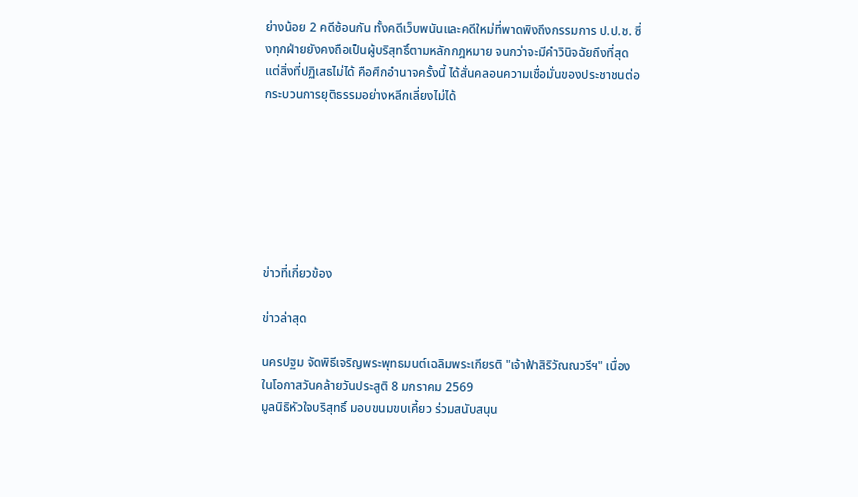ย่างน้อย 2 คดีซ้อนกัน ทั้งคดีเว็บพนันและคดีใหม่ที่พาดพิงถึงกรรมการ ป.ป.ช. ซึ่งทุกฝ่ายยังคงถือเป็นผู้บริสุทธิ์ตามหลักกฎหมาย จนกว่าจะมีคำวินิจฉัยถึงที่สุด แต่สิ่งที่ปฏิเสธไม่ได้ คือศึกอำนาจครั้งนี้ ได้สั่นคลอนความเชื่อมั่นของประชาชนต่อกระบวนการยุติธรรมอย่างหลีกเลี่ยงไม่ได้







ข่าวที่เกี่ยวข้อง

ข่าวล่าสุด

นครปฐม จัดพิธีเจริญพระพุทธมนต์เฉลิมพระเกียรติ "เจ้าฟ้าสิริวัณณวรีฯ" เนื่องในโอกาสวันคล้ายวันประสูติ 8 มกราคม 2569
มูลนิธิหัวใจบริสุทธิ์ มอบขนมขบเคี้ยว ร่วมสนับสนุน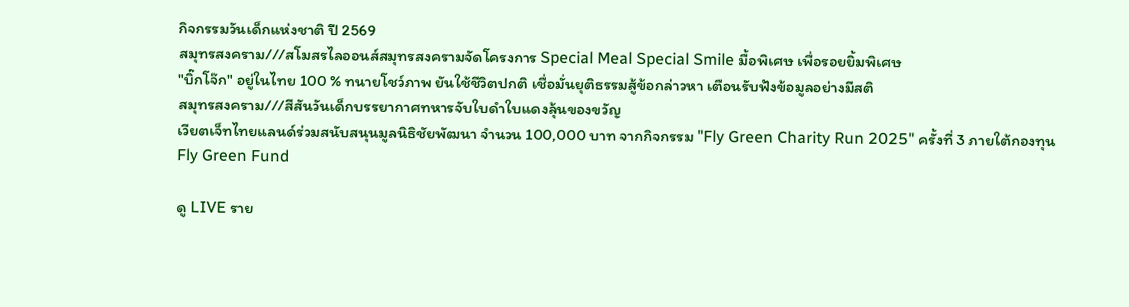กิจกรรมวันเด็กแห่งชาติ ปี 2569
สมุทรสงคราม///สโมสรไลออนส์สมุทรสงครามจัดโครงการ Special Meal Special Smile มื้อพิเศษ เพื่อรอยยิ้มพิเศษ
"บิ๊กโจ๊ก" อยู่ในไทย 100 % ทนายโชว์ภาพ ยันใช้ชีวิตปกติ เชื่อมั่นยุติธรรมสู้ข้อกล่าวหา เตือนรับฟังข้อมูลอย่างมีสติ
สมุทรสงคราม///สีสันวันเด็กบรรยากาศทหารจับใบดำใบแดงลุ้นของขวัญ
เวียตเจ็ทไทยแลนด์ร่วมสนับสนุนมูลนิธิชัยพัฒนา จำนวน 100,000 บาท จากกิจกรรม "Fly Green Charity Run 2025" ครั้งที่ 3 ภายใต้กองทุน Fly Green Fund

ดู LIVE ราย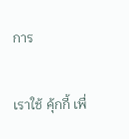การ

เราใช้ คุ้กกี้ เพื่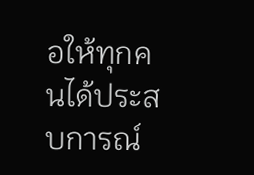อให้ทุกคนได้ประสบการณ์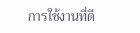การใช้งานที่ดี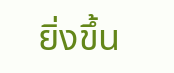ยิ่งขึ้น